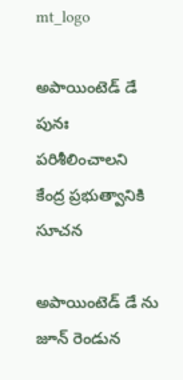mt_logo

అపాయింటెడ్ డే పునః పరిశీలించాలని కేంద్ర ప్రభుత్వానికి సూచన

అపాయింటెడ్ డే ను జూన్ రెండున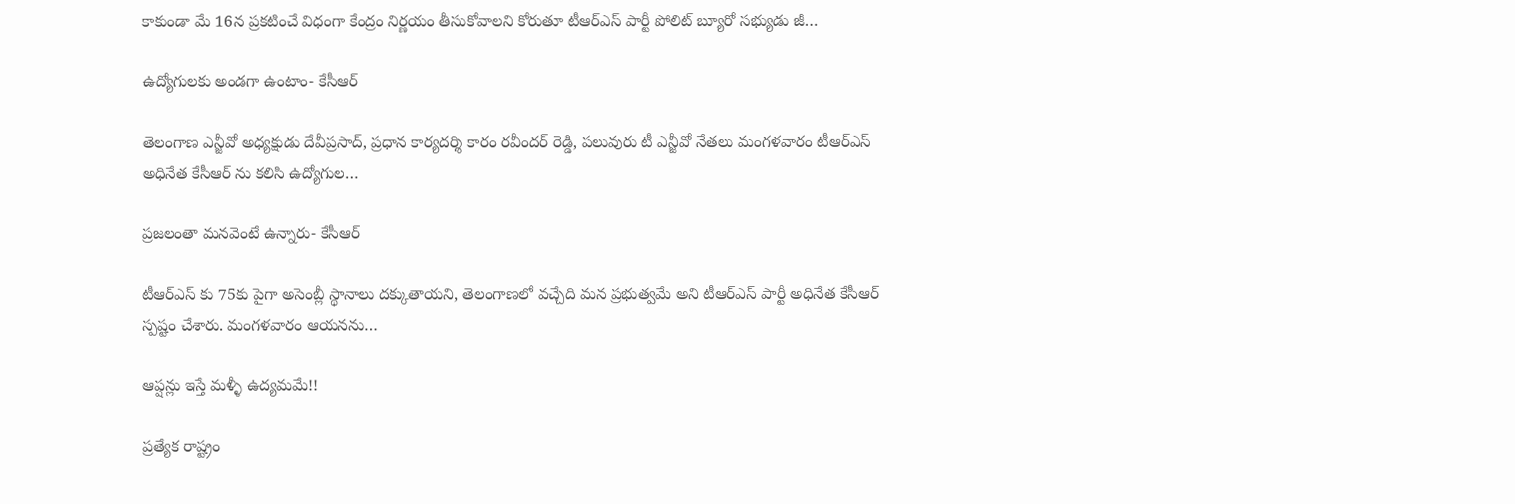కాకుండా మే 16న ప్రకటించే విధంగా కేంద్రం నిర్ణయం తీసుకోవాలని కోరుతూ టీఆర్ఎస్ పార్టీ పోలిట్ బ్యూరో సభ్యుడు జీ…

ఉద్యోగులకు అండగా ఉంటాం- కేసీఆర్

తెలంగాణ ఎన్జీవో అధ్యక్షుడు దేవీప్రసాద్, ప్రధాన కార్యదర్శి కారం రవీందర్ రెడ్డి, పలువురు టీ ఎన్జీవో నేతలు మంగళవారం టీఆర్ఎస్ అధినేత కేసీఆర్ ను కలిసి ఉద్యోగుల…

ప్రజలంతా మనవెంటే ఉన్నారు- కేసీఆర్

టీఆర్ఎస్ కు 75కు పైగా అసెంబ్లీ స్థానాలు దక్కుతాయని, తెలంగాణలో వచ్చేది మన ప్రభుత్వమే అని టీఆర్ఎస్ పార్టీ అధినేత కేసీఆర్ స్పష్టం చేశారు. మంగళవారం ఆయనను…

ఆప్షన్లు ఇస్తే మళ్ళీ ఉద్యమమే!!

ప్రత్యేక రాష్ట్రం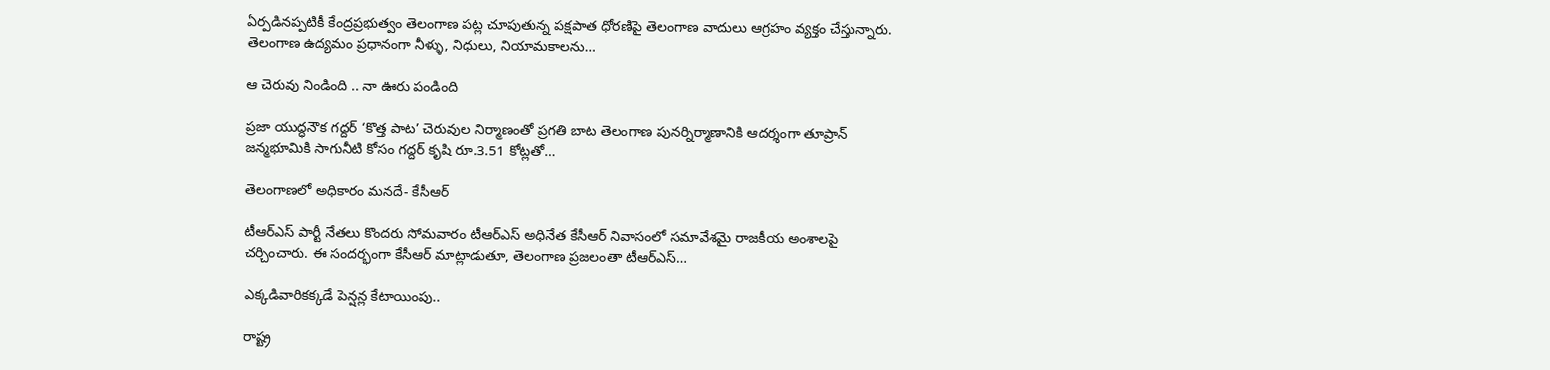ఏర్పడినప్పటికీ కేంద్రప్రభుత్వం తెలంగాణ పట్ల చూపుతున్న పక్షపాత ధోరణిపై తెలంగాణ వాదులు ఆగ్రహం వ్యక్తం చేస్తున్నారు. తెలంగాణ ఉద్యమం ప్రధానంగా నీళ్ళు, నిధులు, నియామకాలను…

ఆ చెరువు నిండింది .. నా ఊరు పండింది

ప్రజా యుద్ధనౌక గద్దర్ ‘కొత్త పాట’ చెరువుల నిర్మాణంతో ప్రగతి బాట తెలంగాణ పునర్నిర్మాణానికి ఆదర్శంగా తూప్రాన్ జన్మభూమికి సాగునీటి కోసం గద్దర్ కృషి రూ.3.51 కోట్లతో…

తెలంగాణలో అధికారం మనదే- కేసీఆర్

టీఆర్ఎస్ పార్టీ నేతలు కొందరు సోమవారం టీఆర్ఎస్ అధినేత కేసీఆర్ నివాసంలో సమావేశమై రాజకీయ అంశాలపై చర్చించారు. ఈ సందర్భంగా కేసీఆర్ మాట్లాడుతూ, తెలంగాణ ప్రజలంతా టీఆర్ఎస్…

ఎక్కడివారికక్కడే పెన్షన్ల కేటాయింపు..

రాష్ట్ర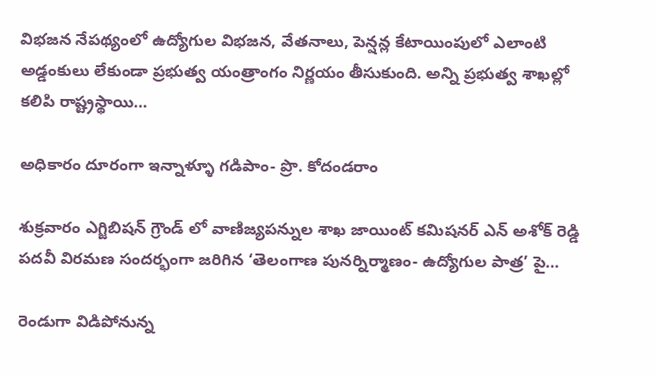విభజన నేపథ్యంలో ఉద్యోగుల విభజన, వేతనాలు, పెన్షన్ల కేటాయింపులో ఎలాంటి అడ్డంకులు లేకుండా ప్రభుత్వ యంత్రాంగం నిర్ణయం తీసుకుంది. అన్ని ప్రభుత్వ శాఖల్లో కలిపి రాష్ట్రస్థాయి…

అధికారం దూరంగా ఇన్నాళ్ళూ గడిపాం- ప్రొ. కోదండరాం

శుక్రవారం ఎగ్జిబిషన్ గ్రౌండ్ లో వాణిజ్యపన్నుల శాఖ జాయింట్ కమిషనర్ ఎన్ అశోక్ రెడ్డి పదవీ విరమణ సందర్భంగా జరిగిన ‘తెలంగాణ పునర్నిర్మాణం- ఉద్యోగుల పాత్ర’ పై…

రెండుగా విడిపోనున్న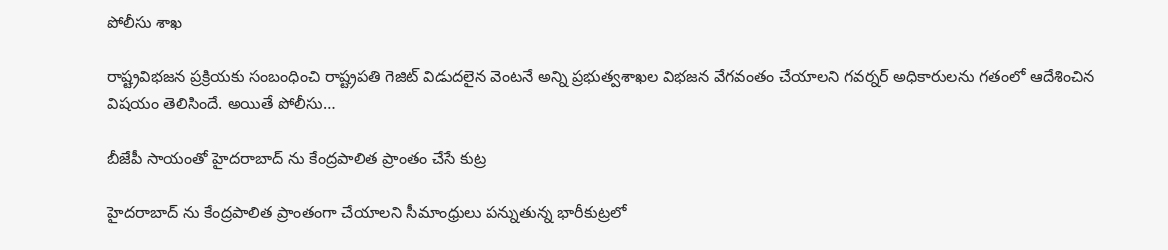పోలీసు శాఖ

రాష్ట్రవిభజన ప్రక్రియకు సంబంధించి రాష్ట్రపతి గెజిట్ విడుదలైన వెంటనే అన్ని ప్రభుత్వశాఖల విభజన వేగవంతం చేయాలని గవర్నర్ అధికారులను గతంలో ఆదేశించిన విషయం తెలిసిందే. అయితే పోలీసు…

బీజేపీ సాయంతో హైదరాబాద్ ను కేంద్రపాలిత ప్రాంతం చేసే కుట్ర

హైదరాబాద్ ను కేంద్రపాలిత ప్రాంతంగా చేయాలని సీమాంధ్రులు పన్నుతున్న భారీకుట్రలో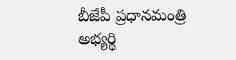బీజేపీ ప్రధానమంత్రి అభ్యర్థి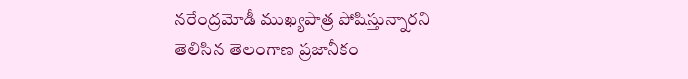నరేంద్రమోడీ ముఖ్యపాత్ర పోషిస్తున్నారని తెలిసిన తెలంగాణ ప్రజానీకం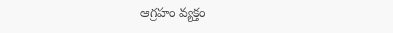ఆగ్రహం వ్యక్తం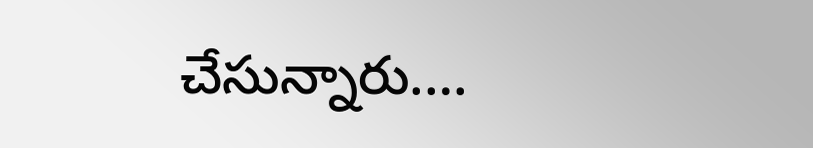చేసున్నారు.…